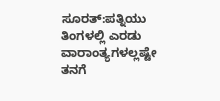ಸೂರತ್:ಪತ್ನಿಯು ತಿಂಗಳಲ್ಲಿ ಎರಡು ವಾರಾಂತ್ಯಗಳಲ್ಲಷ್ಟೇ ತನಗೆ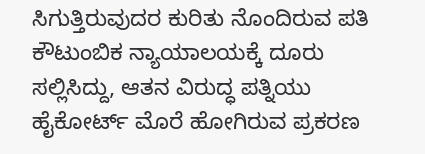ಸಿಗುತ್ತಿರುವುದರ ಕುರಿತು ನೊಂದಿರುವ ಪತಿ ಕೌಟುಂಬಿಕ ನ್ಯಾಯಾಲಯಕ್ಕೆ ದೂರು ಸಲ್ಲಿಸಿದ್ದು, ಆತನ ವಿರುದ್ಧ ಪತ್ನಿಯು ಹೈಕೋರ್ಟ್ ಮೊರೆ ಹೋಗಿರುವ ಪ್ರಕರಣ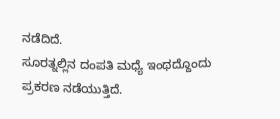ನಡೆದಿದೆ.
ಸೂರತ್ನಲ್ಲಿನ ದಂಪತಿ ಮಧ್ಯೆ ಇಂಥದ್ದೊಂದು ಪ್ರಕರಣ ನಡೆಯುತ್ತಿದೆ.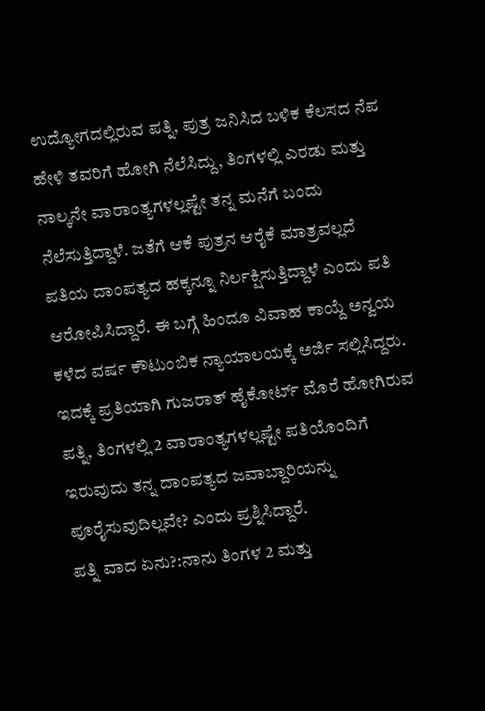ಉದ್ಯೋಗದಲ್ಲಿರುವ ಪತ್ನಿ, ಪುತ್ರ ಜನಿಸಿದ ಬಳಿಕ ಕೆಲಸದ ನೆಪ ಹೇಳಿ ತವರಿಗೆ ಹೋಗಿ ನೆಲೆಸಿದ್ದು, ತಿಂಗಳಲ್ಲಿ ಎರಡು ಮತ್ತು ನಾಲ್ಕನೇ ವಾರಾಂತ್ಯಗಳಲ್ಲಷ್ಟೇ ತನ್ನ ಮನೆಗೆ ಬಂದು ನೆಲೆಸುತ್ತಿದ್ದಾಳೆ. ಜತೆಗೆ ಆಕೆ ಪುತ್ರನ ಆರೈಕೆ ಮಾತ್ರವಲ್ಲದೆ ಪತಿಯ ದಾಂಪತ್ಯದ ಹಕ್ಕನ್ನೂ ನಿರ್ಲಕ್ಷಿಸುತ್ತಿದ್ದಾಳೆ ಎಂದು ಪತಿ ಆರೋಪಿಸಿದ್ದಾರೆ. ಈ ಬಗ್ಗೆ ಹಿಂದೂ ವಿವಾಹ ಕಾಯ್ದೆ ಅನ್ವಯ ಕಳೆದ ವರ್ಷ ಕೌಟುಂಬಿಕ ನ್ಯಾಯಾಲಯಕ್ಕೆ ಅರ್ಜಿ ಸಲ್ಲಿಸಿದ್ದರು. ಇದಕ್ಕೆ ಪ್ರತಿಯಾಗಿ ಗುಜರಾತ್ ಹೈಕೋರ್ಟ್ ಮೊರೆ ಹೋಗಿರುವ ಪತ್ನಿ, ತಿಂಗಳಲ್ಲಿ 2 ವಾರಾಂತ್ಯಗಳಲ್ಲಷ್ಟೇ ಪತಿಯೊಂದಿಗೆ ಇರುವುದು ತನ್ನ ದಾಂಪತ್ಯದ ಜವಾಬ್ದಾರಿಯನ್ನು ಪೂರೈಸುವುದಿಲ್ಲವೇ? ಎಂದು ಪ್ರಶ್ನಿಸಿದ್ದಾರೆ.
ಪತ್ನಿ ವಾದ ಏನು?:ನಾನು ತಿಂಗಳ 2 ಮತ್ತು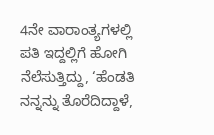4ನೇ ವಾರಾಂತ್ಯಗಳಲ್ಲಿ ಪತಿ ಇದ್ದಲ್ಲಿಗೆ ಹೋಗಿ ನೆಲೆಸುತ್ತಿದ್ದು, ‘ಹೆಂಡತಿ ನನ್ನನ್ನು ತೊರೆದಿದ್ದಾಳೆ,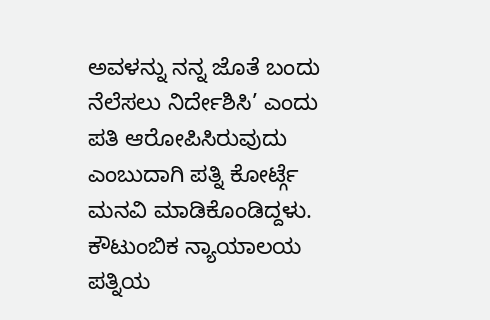ಅವಳನ್ನು ನನ್ನ ಜೊತೆ ಬಂದು ನೆಲೆಸಲು ನಿರ್ದೇಶಿಸಿ’ ಎಂದು ಪತಿ ಆರೋಪಿಸಿರುವುದು ಎಂಬುದಾಗಿ ಪತ್ನಿ ಕೋರ್ಟ್ಗೆ ಮನವಿ ಮಾಡಿಕೊಂಡಿದ್ದಳು. ಕೌಟುಂಬಿಕ ನ್ಯಾಯಾಲಯ ಪತ್ನಿಯ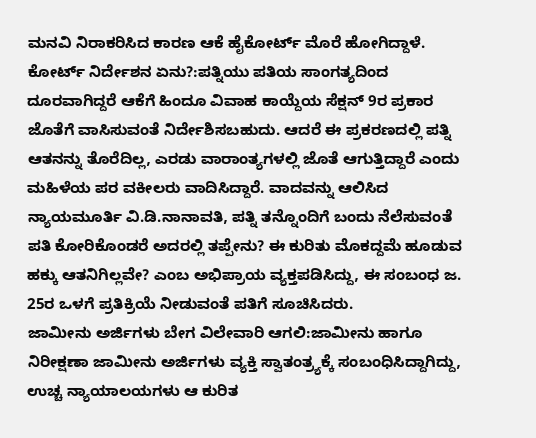ಮನವಿ ನಿರಾಕರಿಸಿದ ಕಾರಣ ಆಕೆ ಹೈಕೋರ್ಟ್ ಮೊರೆ ಹೋಗಿದ್ದಾಳೆ.
ಕೋರ್ಟ್ ನಿರ್ದೇಶನ ಏನು?:ಪತ್ನಿಯು ಪತಿಯ ಸಾಂಗತ್ಯದಿಂದ ದೂರವಾಗಿದ್ದರೆ ಆಕೆಗೆ ಹಿಂದೂ ವಿವಾಹ ಕಾಯ್ದೆಯ ಸೆಕ್ಷನ್ 9ರ ಪ್ರಕಾರ ಜೊತೆಗೆ ವಾಸಿಸುವಂತೆ ನಿರ್ದೇಶಿಸಬಹುದು. ಆದರೆ ಈ ಪ್ರಕರಣದಲ್ಲಿ ಪತ್ನಿ ಆತನನ್ನು ತೊರೆದಿಲ್ಲ, ಎರಡು ವಾರಾಂತ್ಯಗಳಲ್ಲಿ ಜೊತೆ ಆಗುತ್ತಿದ್ದಾರೆ ಎಂದು ಮಹಿಳೆಯ ಪರ ವಕೀಲರು ವಾದಿಸಿದ್ದಾರೆ. ವಾದವನ್ನು ಆಲಿಸಿದ ನ್ಯಾಯಮೂರ್ತಿ ವಿ.ಡಿ.ನಾನಾವತಿ, ಪತ್ನಿ ತನ್ನೊಂದಿಗೆ ಬಂದು ನೆಲೆಸುವಂತೆ ಪತಿ ಕೋರಿಕೊಂಡರೆ ಅದರಲ್ಲಿ ತಪ್ಪೇನು? ಈ ಕುರಿತು ಮೊಕದ್ದಮೆ ಹೂಡುವ ಹಕ್ಕು ಆತನಿಗಿಲ್ಲವೇ? ಎಂಬ ಅಭಿಪ್ರಾಯ ವ್ಯಕ್ತಪಡಿಸಿದ್ದು, ಈ ಸಂಬಂಧ ಜ. 25ರ ಒಳಗೆ ಪ್ರತಿಕ್ರಿಯೆ ನೀಡುವಂತೆ ಪತಿಗೆ ಸೂಚಿಸಿದರು.
ಜಾಮೀನು ಅರ್ಜಿಗಳು ಬೇಗ ವಿಲೇವಾರಿ ಆಗಲಿ:ಜಾಮೀನು ಹಾಗೂ ನಿರೀಕ್ಷಣಾ ಜಾಮೀನು ಅರ್ಜಿಗಳು ವ್ಯಕ್ತಿ ಸ್ವಾತಂತ್ರ್ಯಕ್ಕೆ ಸಂಬಂಧಿಸಿದ್ದಾಗಿದ್ದು, ಉಚ್ಚ ನ್ಯಾಯಾಲಯಗಳು ಆ ಕುರಿತ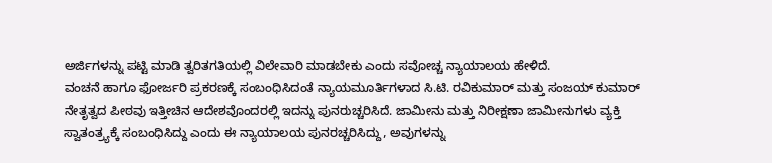ಅರ್ಜಿಗಳನ್ನು ಪಟ್ಟಿ ಮಾಡಿ ತ್ವರಿತಗತಿಯಲ್ಲಿ ವಿಲೇವಾರಿ ಮಾಡಬೇಕು ಎಂದು ಸವೋಚ್ಚ ನ್ಯಾಯಾಲಯ ಹೇಳಿದೆ.
ವಂಚನೆ ಹಾಗೂ ಫೋರ್ಜರಿ ಪ್ರಕರಣಕ್ಕೆ ಸಂಬಂಧಿಸಿದಂತೆ ನ್ಯಾಯಮೂರ್ತಿಗಳಾದ ಸಿ.ಟಿ. ರವಿಕುಮಾರ್ ಮತ್ತು ಸಂಜಯ್ ಕುಮಾರ್ ನೇತೃತ್ವದ ಪೀಠವು ಇತ್ತೀಚಿನ ಆದೇಶವೊಂದರಲ್ಲಿ ಇದನ್ನು ಪುನರುಚ್ಚರಿಸಿದೆ. ಜಾಮೀನು ಮತ್ತು ನಿರೀಕ್ಷಣಾ ಜಾಮೀನುಗಳು ವ್ಯಕ್ತಿ ಸ್ವಾತಂತ್ರ್ಯಕ್ಕೆ ಸಂಬಂಧಿಸಿದ್ದು ಎಂದು ಈ ನ್ಯಾಯಾಲಯ ಪುನರಚ್ಚರಿಸಿದ್ದು, ಅವುಗಳನ್ನು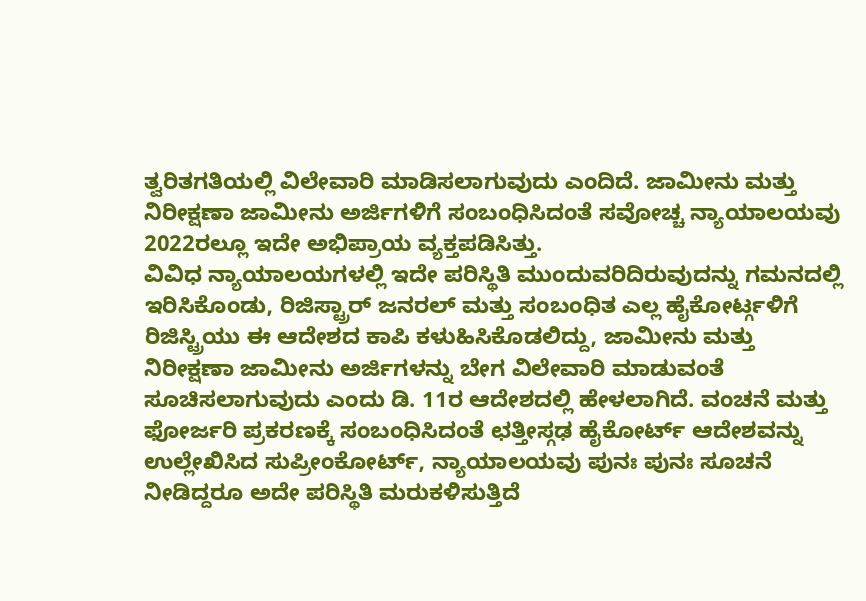ತ್ವರಿತಗತಿಯಲ್ಲಿ ವಿಲೇವಾರಿ ಮಾಡಿಸಲಾಗುವುದು ಎಂದಿದೆ. ಜಾಮೀನು ಮತ್ತು ನಿರೀಕ್ಷಣಾ ಜಾಮೀನು ಅರ್ಜಿಗಳಿಗೆ ಸಂಬಂಧಿಸಿದಂತೆ ಸವೋಚ್ಚ ನ್ಯಾಯಾಲಯವು 2022ರಲ್ಲೂ ಇದೇ ಅಭಿಪ್ರಾಯ ವ್ಯಕ್ತಪಡಿಸಿತ್ತು.
ವಿವಿಧ ನ್ಯಾಯಾಲಯಗಳಲ್ಲಿ ಇದೇ ಪರಿಸ್ಥಿತಿ ಮುಂದುವರಿದಿರುವುದನ್ನು ಗಮನದಲ್ಲಿ ಇರಿಸಿಕೊಂಡು, ರಿಜಿಸ್ಟ್ರಾರ್ ಜನರಲ್ ಮತ್ತು ಸಂಬಂಧಿತ ಎಲ್ಲ ಹೈಕೋರ್ಟ್ಗಳಿಗೆ ರಿಜಿಸ್ಟ್ರಿಯು ಈ ಆದೇಶದ ಕಾಪಿ ಕಳುಹಿಸಿಕೊಡಲಿದ್ದು, ಜಾಮೀನು ಮತ್ತು ನಿರೀಕ್ಷಣಾ ಜಾಮೀನು ಅರ್ಜಿಗಳನ್ನು ಬೇಗ ವಿಲೇವಾರಿ ಮಾಡುವಂತೆ ಸೂಚಿಸಲಾಗುವುದು ಎಂದು ಡಿ. 11ರ ಆದೇಶದಲ್ಲಿ ಹೇಳಲಾಗಿದೆ. ವಂಚನೆ ಮತ್ತು ಫೋರ್ಜರಿ ಪ್ರಕರಣಕ್ಕೆ ಸಂಬಂಧಿಸಿದಂತೆ ಛತ್ತೀಸ್ಗಢ ಹೈಕೋರ್ಟ್ ಆದೇಶವನ್ನು ಉಲ್ಲೇಖಿಸಿದ ಸುಪ್ರೀಂಕೋರ್ಟ್, ನ್ಯಾಯಾಲಯವು ಪುನಃ ಪುನಃ ಸೂಚನೆ ನೀಡಿದ್ದರೂ ಅದೇ ಪರಿಸ್ಥಿತಿ ಮರುಕಳಿಸುತ್ತಿದೆ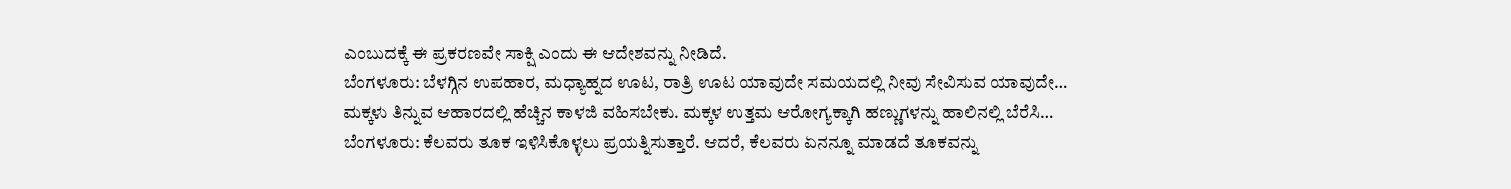ಎಂಬುದಕ್ಕೆ ಈ ಪ್ರಕರಣವೇ ಸಾಕ್ಷಿ ಎಂದು ಈ ಆದೇಶವನ್ನು ನೀಡಿದೆ.
ಬೆಂಗಳೂರು: ಬೆಳಗ್ಗಿನ ಉಪಹಾರ, ಮಧ್ಯಾಹ್ನದ ಊಟ, ರಾತ್ರಿ ಊಟ ಯಾವುದೇ ಸಮಯದಲ್ಲಿ ನೀವು ಸೇವಿಸುವ ಯಾವುದೇ…
ಮಕ್ಕಳು ತಿನ್ನುವ ಆಹಾರದಲ್ಲಿ ಹೆಚ್ಚಿನ ಕಾಳಜಿ ವಹಿಸಬೇಕು. ಮಕ್ಕಳ ಉತ್ತಮ ಆರೋಗ್ಯಕ್ಕಾಗಿ ಹಣ್ಣುಗಳನ್ನು ಹಾಲಿನಲ್ಲಿ ಬೆರೆಸಿ…
ಬೆಂಗಳೂರು: ಕೆಲವರು ತೂಕ ಇಳಿಸಿಕೊಳ್ಳಲು ಪ್ರಯತ್ನಿಸುತ್ತಾರೆ. ಆದರೆ, ಕೆಲವರು ಏನನ್ನೂ ಮಾಡದೆ ತೂಕವನ್ನು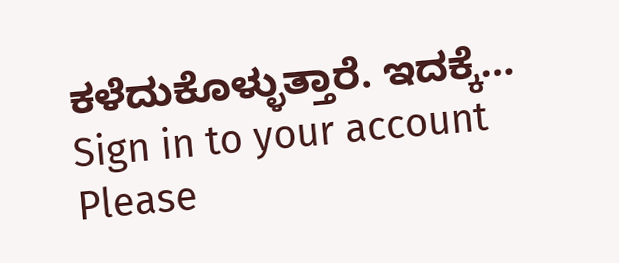ಕಳೆದುಕೊಳ್ಳುತ್ತಾರೆ. ಇದಕ್ಕೆ…
Sign in to your account
Please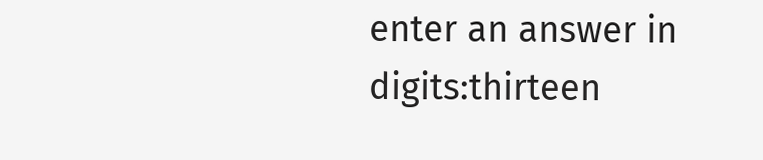enter an answer in digits:thirteen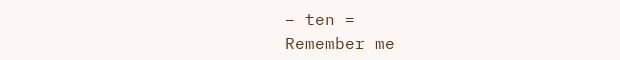− ten =
Remember me